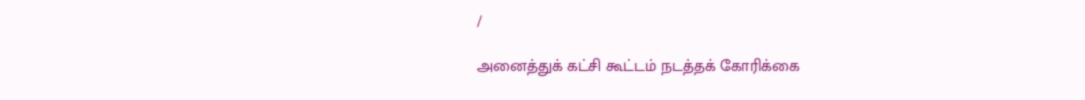/

அனைத்துக் கட்சி கூட்டம் நடத்தக் கோரிக்கை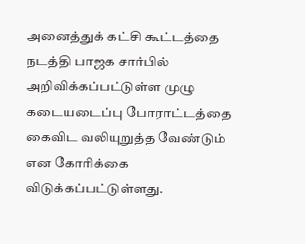அனைத்துக் கட்சி கூட்டத்தை நடத்தி பாஜக சார்பில் அறிவிக்கப்பட்டுள்ள முழு கடையடைப்பு போராட்டத்தை கைவிட வலியுறுத்த வேண்டும் என கோரிக்கை விடுக்கப்பட்டுள்ளது.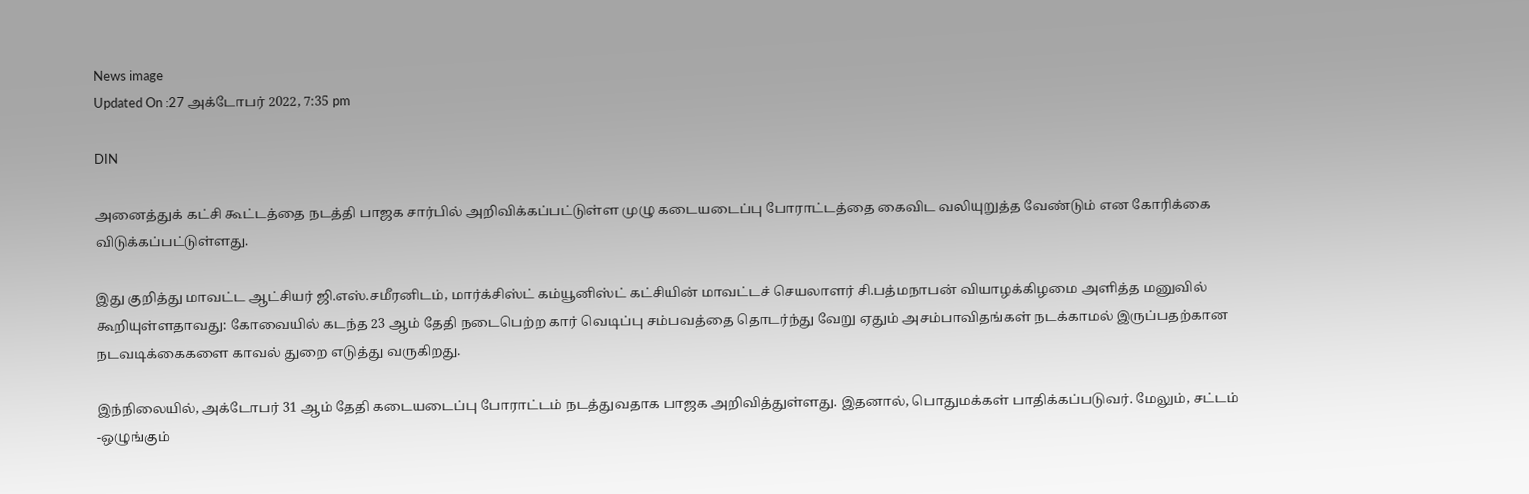News image
Updated On :27 அக்டோபர் 2022, 7:35 pm

DIN

அனைத்துக் கட்சி கூட்டத்தை நடத்தி பாஜக சார்பில் அறிவிக்கப்பட்டுள்ள முழு கடையடைப்பு போராட்டத்தை கைவிட வலியுறுத்த வேண்டும் என கோரிக்கை விடுக்கப்பட்டுள்ளது.

இது குறித்து மாவட்ட ஆட்சியர் ஜி.எஸ்.சமீரனிடம், மார்க்சிஸ்ட் கம்யூனிஸ்ட் கட்சியின் மாவட்டச் செயலாளர் சி.பத்மநாபன் வியாழக்கிழமை அளித்த மனுவில் கூறியுள்ளதாவது: கோவையில் கடந்த 23 ஆம் தேதி நடைபெற்ற கார் வெடிப்பு சம்பவத்தை தொடர்ந்து வேறு ஏதும் அசம்பாவிதங்கள் நடக்காமல் இருப்பதற்கான நடவடிக்கைகளை காவல் துறை எடுத்து வருகிறது.

இந்நிலையில், அக்டோபர் 31 ஆம் தேதி கடையடைப்பு போராட்டம் நடத்துவதாக பாஜக அறிவித்துள்ளது. இதனால், பொதுமக்கள் பாதிக்கப்படுவர். மேலும், சட்டம் -ஒழுங்கும்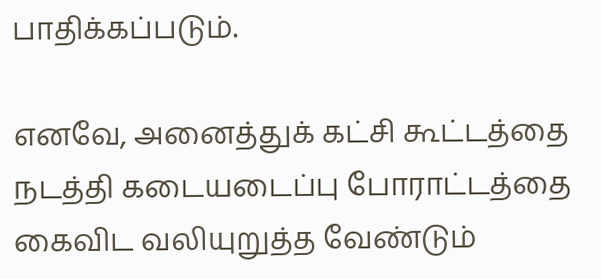பாதிக்கப்படும்.

எனவே, அனைத்துக் கட்சி கூட்டத்தை நடத்தி கடையடைப்பு போராட்டத்தை கைவிட வலியுறுத்த வேண்டும்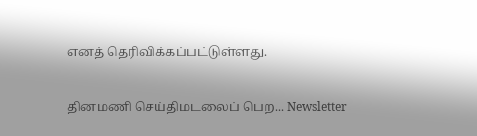எனத் தெரிவிக்கப்பட்டுள்ளது.

தினமணி செய்திமடலைப் பெற... Newsletter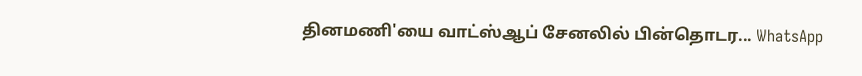தினமணி'யை வாட்ஸ்ஆப் சேனலில் பின்தொடர... WhatsApp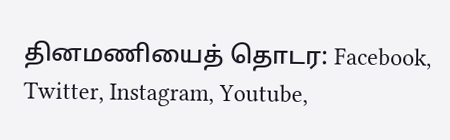தினமணியைத் தொடர: Facebook, Twitter, Instagram, Youtube,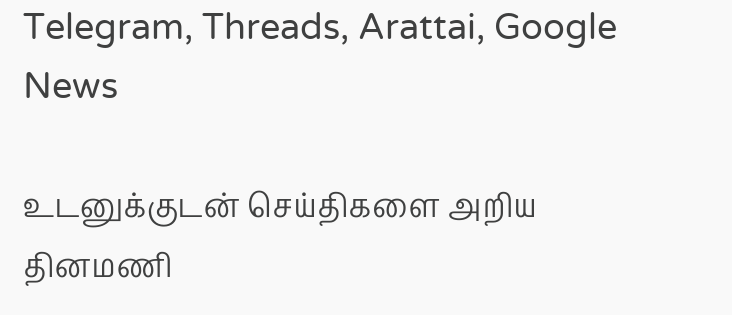Telegram, Threads, Arattai, Google News

உடனுக்குடன் செய்திகளை அறிய தினமணி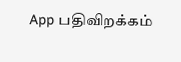App பதிவிறக்கம்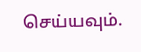செய்யவும்.